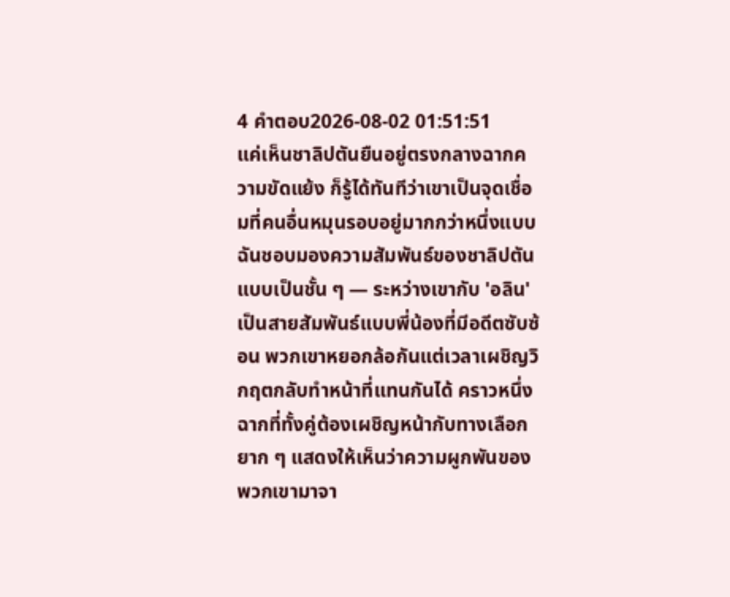4 คำตอบ2026-08-02 01:51:51
แค่เห็นชาลิปตันยืนอยู่ตรงกลางฉากความขัดแย้ง ก็รู้ได้ทันทีว่าเขาเป็นจุดเชื่อมที่คนอื่นหมุนรอบอยู่มากกว่าหนึ่งแบบ
ฉันชอบมองความสัมพันธ์ของชาลิปตันแบบเป็นชั้น ๆ — ระหว่างเขากับ 'อลิน' เป็นสายสัมพันธ์แบบพี่น้องที่มีอดีตซับซ้อน พวกเขาหยอกล้อกันแต่เวลาเผชิญวิกฤตกลับทำหน้าที่แทนกันได้ คราวหนึ่งฉากที่ทั้งคู่ต้องเผชิญหน้ากับทางเลือกยาก ๆ แสดงให้เห็นว่าความผูกพันของพวกเขามาจา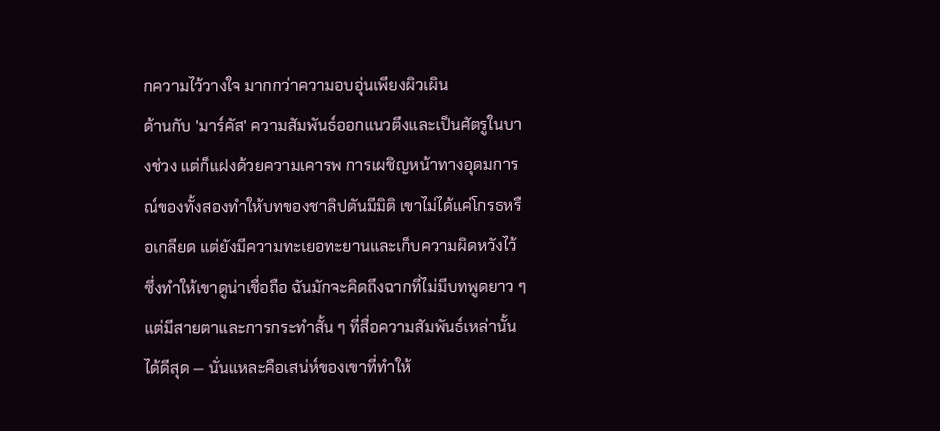กความไว้วางใจ มากกว่าความอบอุ่นเพียงผิวเผิน
ด้านกับ 'มาร์คัส' ความสัมพันธ์ออกแนวตึงและเป็นศัตรูในบางช่วง แต่ก็แฝงด้วยความเคารพ การเผชิญหน้าทางอุดมการณ์ของทั้งสองทำให้บทของชาลิปตันมีมิติ เขาไม่ได้แค่โกรธหรือเกลียด แต่ยังมีความทะเยอทะยานและเก็บความผิดหวังไว้ ซึ่งทำให้เขาดูน่าเชื่อถือ ฉันมักจะคิดถึงฉากที่ไม่มีบทพูดยาว ๆ แต่มีสายตาและการกระทำสั้น ๆ ที่สื่อความสัมพันธ์เหล่านั้นได้ดีสุด — นั่นแหละคือเสน่ห์ของเขาที่ทำให้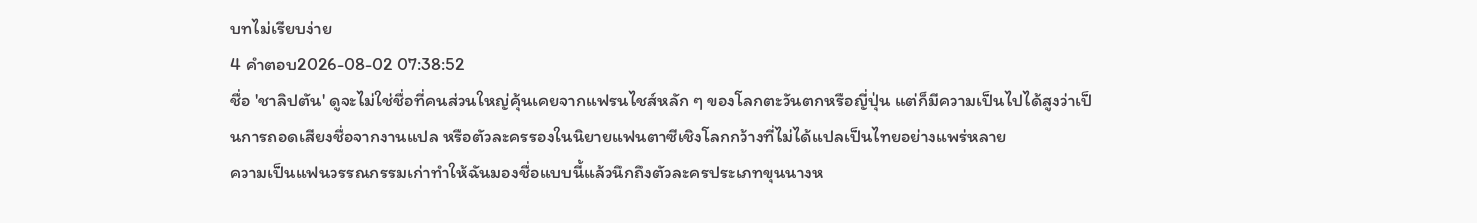บทไม่เรียบง่าย
4 คำตอบ2026-08-02 07:38:52
ชื่อ 'ชาลิปตัน' ดูจะไม่ใช่ชื่อที่คนส่วนใหญ่คุ้นเคยจากแฟรนไชส์หลัก ๆ ของโลกตะวันตกหรือญี่ปุ่น แต่ก็มีความเป็นไปได้สูงว่าเป็นการถอดเสียงชื่อจากงานแปล หรือตัวละครรองในนิยายแฟนตาซีเชิงโลกกว้างที่ไม่ได้แปลเป็นไทยอย่างแพร่หลาย
ความเป็นแฟนวรรณกรรมเก่าทำให้ฉันมองชื่อแบบนี้แล้วนึกถึงตัวละครประเภทขุนนางห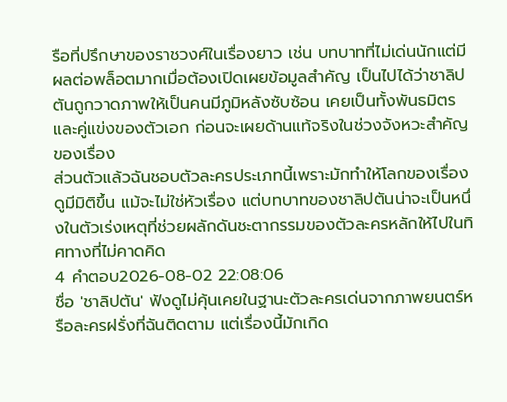รือที่ปรึกษาของราชวงศ์ในเรื่องยาว เช่น บทบาทที่ไม่เด่นนักแต่มีผลต่อพล็อตมากเมื่อต้องเปิดเผยข้อมูลสำคัญ เป็นไปได้ว่าชาลิปตันถูกวาดภาพให้เป็นคนมีภูมิหลังซับซ้อน เคยเป็นทั้งพันธมิตรและคู่แข่งของตัวเอก ก่อนจะเผยด้านแท้จริงในช่วงจังหวะสำคัญของเรื่อง
ส่วนตัวแล้วฉันชอบตัวละครประเภทนี้เพราะมักทำให้โลกของเรื่องดูมีมิติขึ้น แม้จะไม่ใช่หัวเรื่อง แต่บทบาทของชาลิปตันน่าจะเป็นหนึ่งในตัวเร่งเหตุที่ช่วยผลักดันชะตากรรมของตัวละครหลักให้ไปในทิศทางที่ไม่คาดคิด
4 คำตอบ2026-08-02 22:08:06
ชื่อ 'ชาลิปตัน' ฟังดูไม่คุ้นเคยในฐานะตัวละครเด่นจากภาพยนตร์หรือละครฝรั่งที่ฉันติดตาม แต่เรื่องนี้มักเกิด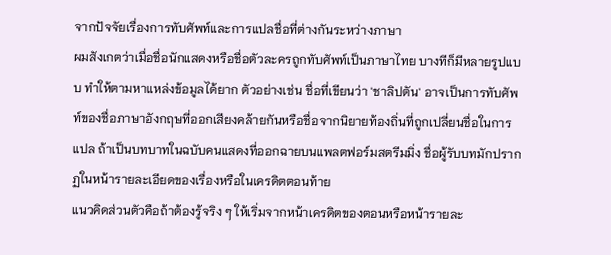จากปัจจัยเรื่องการทับศัพท์และการแปลชื่อที่ต่างกันระหว่างภาษา
ผมสังเกตว่าเมื่อชื่อนักแสดงหรือชื่อตัวละครถูกทับศัพท์เป็นภาษาไทย บางทีก็มีหลายรูปแบบ ทำให้ตามหาแหล่งข้อมูลได้ยาก ตัวอย่างเช่น ชื่อที่เขียนว่า 'ชาลิปตัน' อาจเป็นการทับศัพท์ของชื่อภาษาอังกฤษที่ออกเสียงคล้ายกันหรือชื่อจากนิยายท้องถิ่นที่ถูกเปลี่ยนชื่อในการแปล ถ้าเป็นบทบาทในฉบับคนแสดงที่ออกฉายบนแพลตฟอร์มสตรีมมิ่ง ชื่อผู้รับบทมักปรากฏในหน้ารายละเอียดของเรื่องหรือในเครดิตตอนท้าย
แนวคิดส่วนตัวคือถ้าต้องรู้จริง ๆ ให้เริ่มจากหน้าเครดิตของตอนหรือหน้ารายละ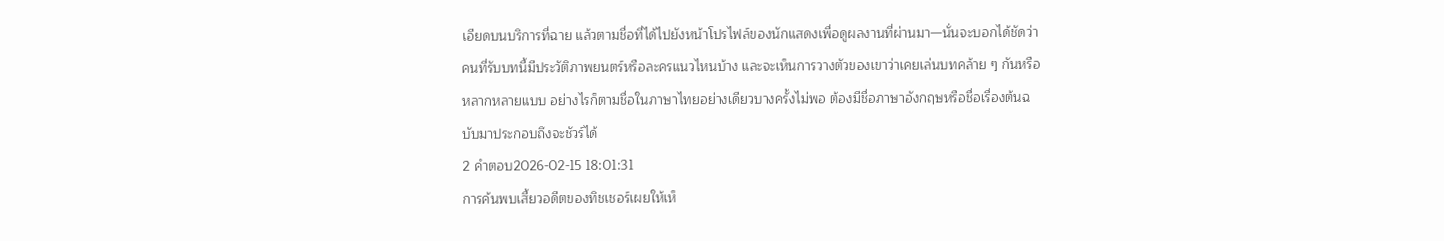เอียดบนบริการที่ฉาย แล้วตามชื่อที่ได้ไปยังหน้าโปรไฟล์ของนักแสดงเพื่อดูผลงานที่ผ่านมา—นั่นจะบอกได้ชัดว่าคนที่รับบทนี้มีประวัติภาพยนตร์หรือละครแนวไหนบ้าง และจะเห็นการวางตัวของเขาว่าเคยเล่นบทคล้าย ๆ กันหรือหลากหลายแบบ อย่างไรก็ตามชื่อในภาษาไทยอย่างเดียวบางครั้งไม่พอ ต้องมีชื่อภาษาอังกฤษหรือชื่อเรื่องต้นฉบับมาประกอบถึงจะชัวร์ได้
2 คำตอบ2026-02-15 18:01:31
การค้นพบเสี้ยวอดีตของทิชเชอร์เผยให้เห็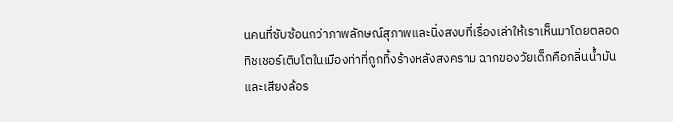นคนที่ซับซ้อนกว่าภาพลักษณ์สุภาพและนิ่งสงบที่เรื่องเล่าให้เราเห็นมาโดยตลอด
ทิชเชอร์เติบโตในเมืองท่าที่ถูกทิ้งร้างหลังสงคราม ฉากของวัยเด็กคือกลิ่นน้ำมันและเสียงล้อร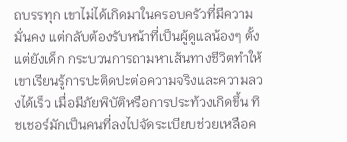ถบรรทุก เขาไม่ได้เกิดมาในครอบครัวที่มีความมั่นคง แต่กลับต้องรับหน้าที่เป็นผู้ดูแลน้องๆ ตั้งแต่ยังเด็ก กระบวนการถามหาเส้นทางชีวิตทำให้เขาเรียนรู้การปะติดปะต่อความจริงและความลวงได้เร็ว เมื่อมีภัยพิบัติหรือการประท้วงเกิดขึ้น ทิชเชอร์มักเป็นคนที่ลงไปจัดระเบียบช่วยเหลือค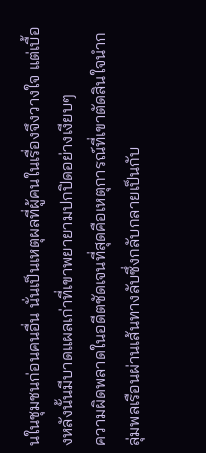นในชุมชนก่อนคนอื่น นั่นเป็นเหตุผลที่ผู้คนในเรื่องจึงวางใจ แต่เบื้องหลังนั้นมีบาดแผลเก่าที่เขาพยายามปกปิดอย่างเงียบๆ
ความผิดพลาดในอดีตชัดเจนที่สุดคือเหตุการณ์ที่เขาตัดสินใจนำกลุ่มพลเรือนผ่านเส้นทางลับซึ่งกลับกลายเป็นกับ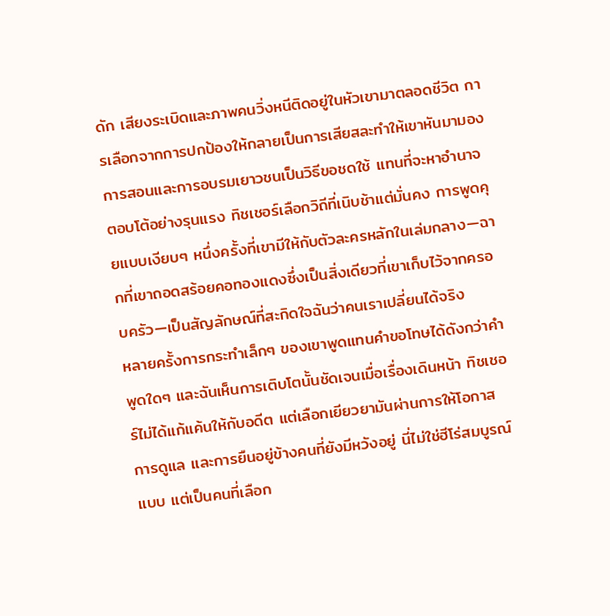ดัก เสียงระเบิดและภาพคนวิ่งหนีติดอยู่ในหัวเขามาตลอดชีวิต การเลือกจากการปกป้องให้กลายเป็นการเสียสละทำให้เขาหันมามองการสอนและการอบรมเยาวชนเป็นวิธีขอชดใช้ แทนที่จะหาอำนาจตอบโต้อย่างรุนแรง ทิชเชอร์เลือกวิถีที่เนิบช้าแต่มั่นคง การพูดคุยแบบเงียบๆ หนึ่งครั้งที่เขามีให้กับตัวละครหลักในเล่มกลาง—ฉากที่เขาถอดสร้อยคอทองแดงซึ่งเป็นสิ่งเดียวที่เขาเก็บไว้จากครอบครัว—เป็นสัญลักษณ์ที่สะกิดใจฉันว่าคนเราเปลี่ยนได้จริง
หลายครั้งการกระทำเล็กๆ ของเขาพูดแทนคำขอโทษได้ดังกว่าคำพูดใดๆ และฉันเห็นการเติบโตนั้นชัดเจนเมื่อเรื่องเดินหน้า ทิชเชอร์ไม่ได้แก้แค้นให้กับอดีต แต่เลือกเยียวยามันผ่านการให้โอกาส การดูแล และการยืนอยู่ข้างคนที่ยังมีหวังอยู่ นี่ไม่ใช่ฮีโร่สมบูรณ์แบบ แต่เป็นคนที่เลือก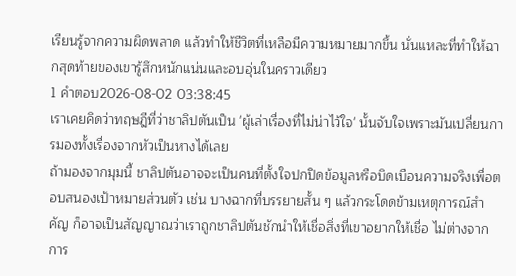เรียนรู้จากความผิดพลาด แล้วทำให้ชีวิตที่เหลือมีความหมายมากขึ้น นั่นแหละที่ทำให้ฉากสุดท้ายของเขารู้สึกหนักแน่นและอบอุ่นในคราวเดียว
1 คำตอบ2026-08-02 03:38:45
เราเคยคิดว่าทฤษฎีที่ว่าชาลิปตันเป็น 'ผู้เล่าเรื่องที่ไม่น่าไว้ใจ' นั้นจับใจเพราะมันเปลี่ยนการมองทั้งเรื่องจากหัวเป็นหางได้เลย
ถ้ามองจากมุมนี้ ชาลิปตันอาจจะเป็นคนที่ตั้งใจปกปิดข้อมูลหรือบิดเบือนความจริงเพื่อตอบสนองเป้าหมายส่วนตัว เช่น บางฉากที่บรรยายสั้น ๆ แล้วกระโดดข้ามเหตุการณ์สำคัญ ก็อาจเป็นสัญญาณว่าเราถูกชาลิปตันชักนำให้เชื่อสิ่งที่เขาอยากให้เชื่อ ไม่ต่างจากการ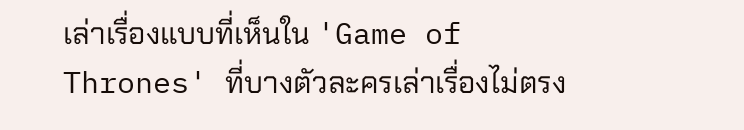เล่าเรื่องแบบที่เห็นใน 'Game of Thrones' ที่บางตัวละครเล่าเรื่องไม่ตรง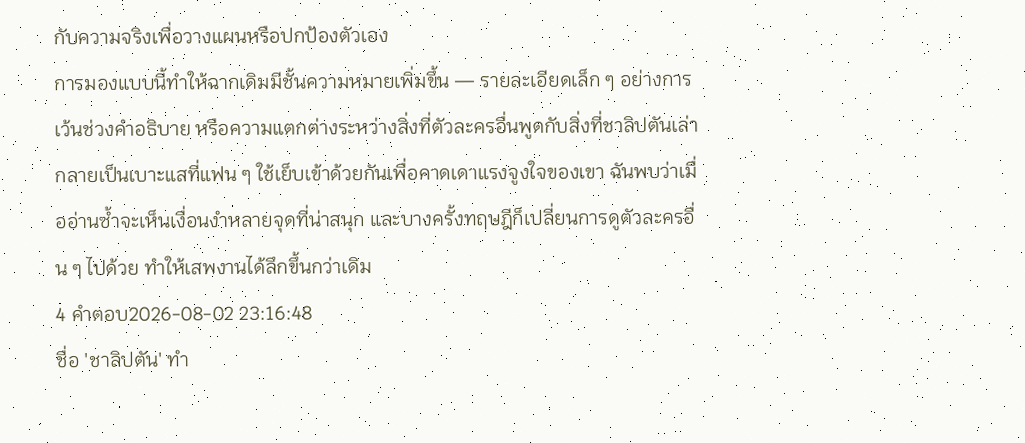กับความจริงเพื่อวางแผนหรือปกป้องตัวเอง
การมองแบบนี้ทำให้ฉากเดิมมีชั้นความหมายเพิ่มขึ้น — รายละเอียดเล็ก ๆ อย่างการเว้นช่วงคำอธิบาย หรือความแตกต่างระหว่างสิ่งที่ตัวละครอื่นพูดกับสิ่งที่ชาลิปตันเล่า กลายเป็นเบาะแสที่แฟน ๆ ใช้เย็บเข้าด้วยกันเพื่อคาดเดาแรงจูงใจของเขา ฉันพบว่าเมื่ออ่านซ้ำจะเห็นเงื่อนงำหลายจุดที่น่าสนุก และบางครั้งทฤษฎีก็เปลี่ยนการดูตัวละครอื่น ๆ ไปด้วย ทำให้เสพงานได้ลึกขึ้นกว่าเดิม
4 คำตอบ2026-08-02 23:16:48
ชื่อ 'ชาลิปตัน' ทำ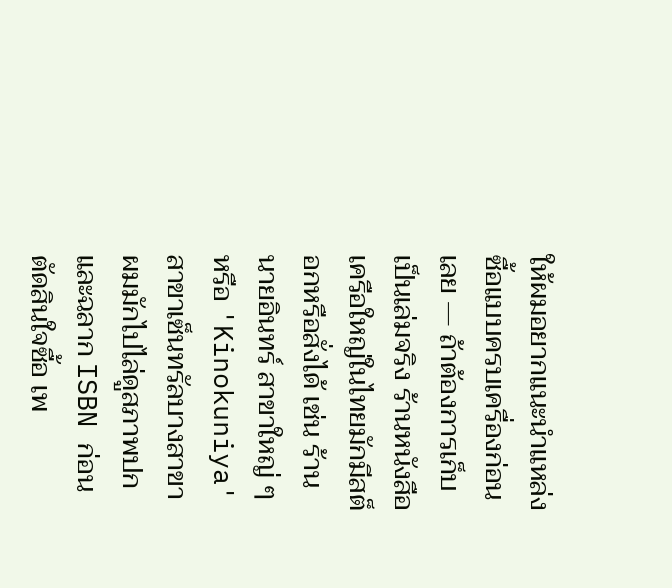ให้ผมอยากแนะนำแหล่งซื้อแบบครบเครื่องก่อนเลย — ถ้าต้องการเก็บเป็นเล่มจริง ร้านหนังสือเครือใหญ่ในไทยมักมีสต็อกหรือสั่งได้ เช่น ร้านนายอินทร์ สาขาใหญ่ ๆ หรือ 'Kinokuniya' สาขาเซ็นทรัลบางสาขา ผมมักไปไล่ดูสภาพปกและฉลาก ISBN ก่อนตัดสินใจซื้อ เพ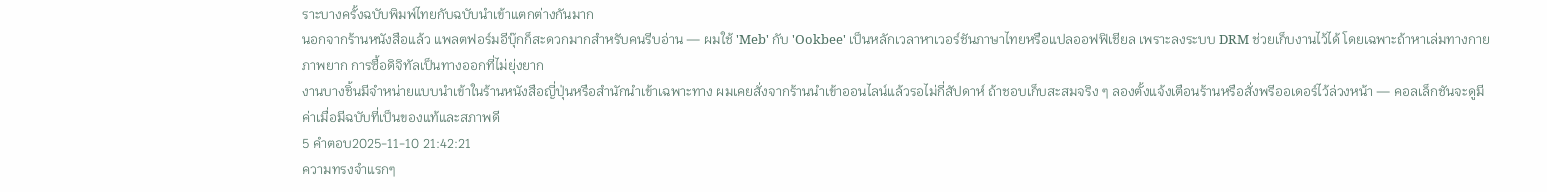ราะบางครั้งฉบับพิมพ์ไทยกับฉบับนำเข้าแตกต่างกันมาก
นอกจากร้านหนังสือแล้ว แพลตฟอร์มอีบุ๊กก็สะดวกมากสำหรับคนรีบอ่าน — ผมใช้ 'Meb' กับ 'Ookbee' เป็นหลักเวลาหาเวอร์ชันภาษาไทยหรือแปลออฟฟิเชียล เพราะลงระบบ DRM ช่วยเก็บงานไว้ได้ โดยเฉพาะถ้าหาเล่มทางกายภาพยาก การซื้อดิจิทัลเป็นทางออกที่ไม่ยุ่งยาก
งานบางชิ้นมีจำหน่ายแบบนำเข้าในร้านหนังสือญี่ปุ่นหรือสำนักนำเข้าเฉพาะทาง ผมเคยสั่งจากร้านนำเข้าออนไลน์แล้วรอไม่กี่สัปดาห์ ถ้าชอบเก็บสะสมจริง ๆ ลองตั้งแจ้งเตือนร้านหรือสั่งพรีออเดอร์ไว้ล่วงหน้า — คอลเล็กชันจะดูมีค่าเมื่อมีฉบับที่เป็นของแท้และสภาพดี
5 คำตอบ2025-11-10 21:42:21
ความทรงจำแรกๆ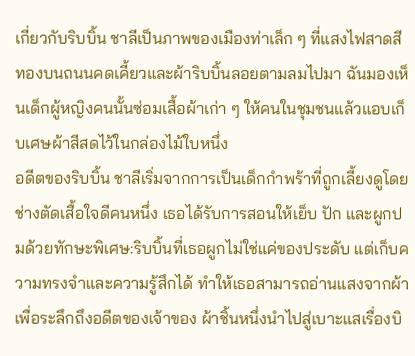เกี่ยวกับริบบิ้น ชาลีเป็นภาพของเมืองท่าเล็ก ๆ ที่แสงไฟสาดสีทองบนถนนคดเคี้ยวและผ้าริบบิ้นลอยตามลมไปมา ฉันมองเห็นเด็กผู้หญิงคนนั้นซ่อมเสื้อผ้าเก่า ๆ ให้คนในชุมชนแล้วแอบเก็บเศษผ้าสีสดไว้ในกล่องไม้ใบหนึ่ง
อดีตของริบบิ้น ชาลีเริ่มจากการเป็นเด็กกำพร้าที่ถูกเลี้ยงดูโดยช่างตัดเสื้อใจดีคนหนึ่ง เธอได้รับการสอนให้เย็บ ปัก และผูกปมด้วยทักษะพิเศษ:ริบบิ้นที่เธอผูกไม่ใช่แค่ของประดับ แต่เก็บความทรงจำและความรู้สึกได้ ทำให้เธอสามารถอ่านแสงจากผ้าเพื่อระลึกถึงอดีตของเจ้าของ ผ้าชิ้นหนึ่งนำไปสู่เบาะแสเรื่องบิ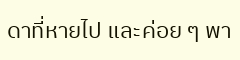ดาที่หายไป และค่อย ๆ พา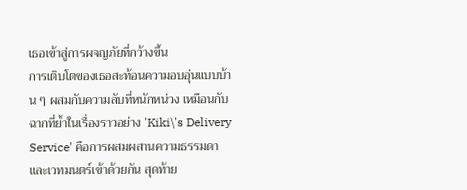เธอเข้าสู่การผจญภัยที่กว้างขึ้น
การเติบโตของเธอสะท้อนความอบอุ่นแบบบ้าน ๆ ผสมกับความลับที่หนักหน่วง เหมือนกับฉากที่ย้ำในเรื่องราวอย่าง 'Kiki\'s Delivery Service' คือการผสมผสานความธรรมดาและเวทมนตร์เข้าด้วยกัน สุดท้าย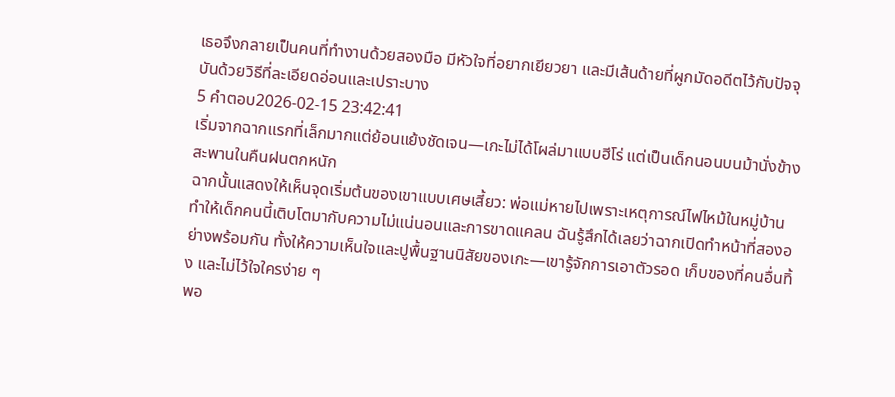เธอจึงกลายเป็นคนที่ทำงานด้วยสองมือ มีหัวใจที่อยากเยียวยา และมีเส้นด้ายที่ผูกมัดอดีตไว้กับปัจจุบันด้วยวิธีที่ละเอียดอ่อนและเปราะบาง
5 คำตอบ2026-02-15 23:42:41
เริ่มจากฉากแรกที่เล็กมากแต่ย้อนแย้งชัดเจน—เกะไม่ได้โผล่มาแบบฮีโร่ แต่เป็นเด็กนอนบนม้านั่งข้างสะพานในคืนฝนตกหนัก
ฉากนั้นแสดงให้เห็นจุดเริ่มต้นของเขาแบบเศษเสี้ยว: พ่อแม่หายไปเพราะเหตุการณ์ไฟไหม้ในหมู่บ้าน ทำให้เด็กคนนี้เติบโตมากับความไม่แน่นอนและการขาดแคลน ฉันรู้สึกได้เลยว่าฉากเปิดทำหน้าที่สองอย่างพร้อมกัน ทั้งให้ความเห็นใจและปูพื้นฐานนิสัยของเกะ—เขารู้จักการเอาตัวรอด เก็บของที่คนอื่นทิ้ง และไม่ไว้ใจใครง่าย ๆ
พอ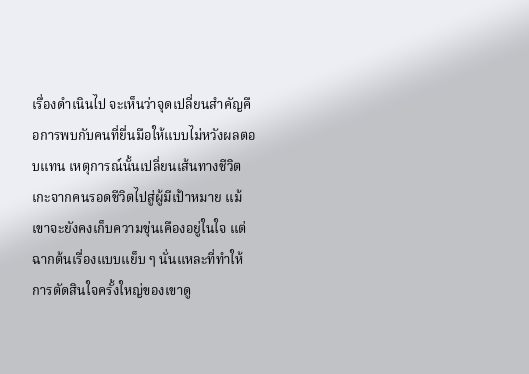เรื่องดำเนินไป จะเห็นว่าจุดเปลี่ยนสำคัญคือการพบกับคนที่ยื่นมือให้แบบไม่หวังผลตอบแทน เหตุการณ์นั้นเปลี่ยนเส้นทางชีวิตเกะจากคนรอดชีวิตไปสู่ผู้มีเป้าหมาย แม้เขาจะยังคงเก็บความขุ่นเคืองอยู่ในใจ แต่ฉากต้นเรื่องแบบแย็บ ๆ นั่นแหละที่ทำให้การตัดสินใจครั้งใหญ่ของเขาดู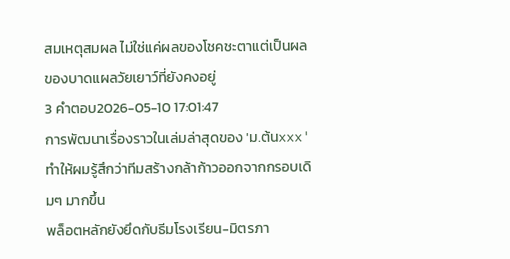สมเหตุสมผล ไม่ใช่แค่ผลของโชคชะตาแต่เป็นผลของบาดแผลวัยเยาว์ที่ยังคงอยู่
3 คำตอบ2026-05-10 17:01:47
การพัฒนาเรื่องราวในเล่มล่าสุดของ 'ม.ต้นxxx' ทำให้ผมรู้สึกว่าทีมสร้างกล้าก้าวออกจากกรอบเดิมๆ มากขึ้น
พล็อตหลักยังยึดกับธีมโรงเรียน-มิตรภา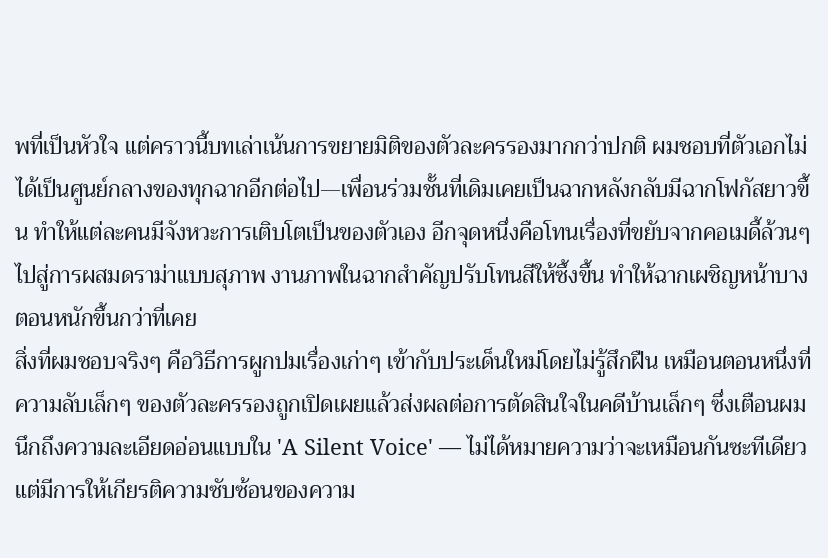พที่เป็นหัวใจ แต่คราวนี้บทเล่าเน้นการขยายมิติของตัวละครรองมากกว่าปกติ ผมชอบที่ตัวเอกไม่ได้เป็นศูนย์กลางของทุกฉากอีกต่อไป—เพื่อนร่วมชั้นที่เดิมเคยเป็นฉากหลังกลับมีฉากโฟกัสยาวขึ้น ทำให้แต่ละคนมีจังหวะการเติบโตเป็นของตัวเอง อีกจุดหนึ่งคือโทนเรื่องที่ขยับจากคอเมดี้ล้วนๆ ไปสู่การผสมดราม่าแบบสุภาพ งานภาพในฉากสำคัญปรับโทนสีให้ซึ้งขึ้น ทำให้ฉากเผชิญหน้าบางตอนหนักขึ้นกว่าที่เคย
สิ่งที่ผมชอบจริงๆ คือวิธีการผูกปมเรื่องเก่าๆ เข้ากับประเด็นใหม่โดยไม่รู้สึกฝืน เหมือนตอนหนึ่งที่ความลับเล็กๆ ของตัวละครรองถูกเปิดเผยแล้วส่งผลต่อการตัดสินใจในคดีบ้านเล็กๆ ซึ่งเตือนผมนึกถึงความละเอียดอ่อนแบบใน 'A Silent Voice' — ไม่ได้หมายความว่าจะเหมือนกันซะทีเดียว แต่มีการให้เกียรติความซับซ้อนของความ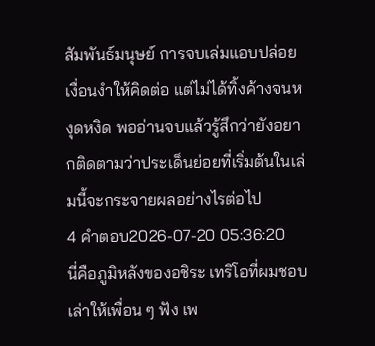สัมพันธ์มนุษย์ การจบเล่มแอบปล่อยเงื่อนงำให้คิดต่อ แต่ไม่ได้ทิ้งค้างจนหงุดหงิด พออ่านจบแล้วรู้สึกว่ายังอยากติดตามว่าประเด็นย่อยที่เริ่มต้นในเล่มนี้จะกระจายผลอย่างไรต่อไป
4 คำตอบ2026-07-20 05:36:20
นี่คือภูมิหลังของอชิระ เทริโอที่ผมชอบเล่าให้เพื่อน ๆ ฟัง เพ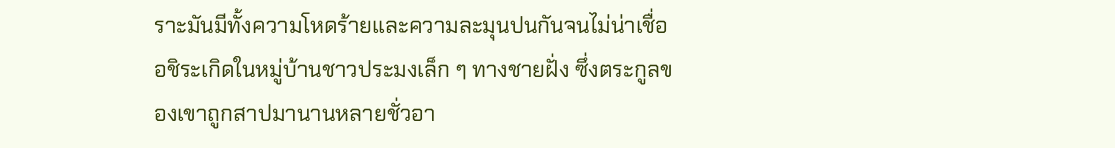ราะมันมีทั้งความโหดร้ายและความละมุนปนกันจนไม่น่าเชื่อ
อชิระเกิดในหมู่บ้านชาวประมงเล็ก ๆ ทางชายฝั่ง ซึ่งตระกูลของเขาถูกสาปมานานหลายชั่วอา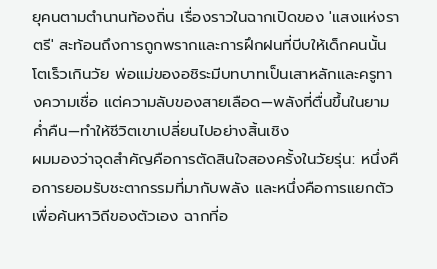ยุคนตามตำนานท้องถิ่น เรื่องราวในฉากเปิดของ 'แสงแห่งราตรี' สะท้อนถึงการถูกพรากและการฝึกฝนที่บีบให้เด็กคนนั้นโตเร็วเกินวัย พ่อแม่ของอชิระมีบทบาทเป็นเสาหลักและครูทางความเชื่อ แต่ความลับของสายเลือด—พลังที่ตื่นขึ้นในยามค่ำคืน—ทำให้ชีวิตเขาเปลี่ยนไปอย่างสิ้นเชิง
ผมมองว่าจุดสำคัญคือการตัดสินใจสองครั้งในวัยรุ่น: หนึ่งคือการยอมรับชะตากรรมที่มากับพลัง และหนึ่งคือการแยกตัวเพื่อค้นหาวิถีของตัวเอง ฉากที่อ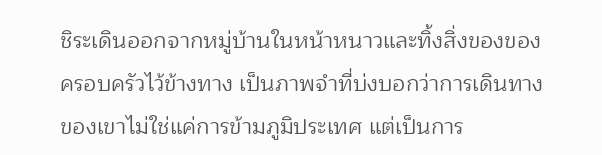ชิระเดินออกจากหมู่บ้านในหน้าหนาวและทิ้งสิ่งของของครอบครัวไว้ข้างทาง เป็นภาพจำที่บ่งบอกว่าการเดินทางของเขาไม่ใช่แค่การข้ามภูมิประเทศ แต่เป็นการ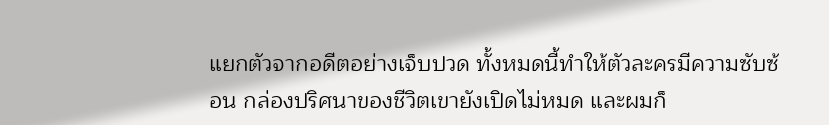แยกตัวจากอดีตอย่างเจ็บปวด ทั้งหมดนี้ทำให้ตัวละครมีความซับซ้อน กล่องปริศนาของชีวิตเขายังเปิดไม่หมด และผมก็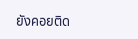ยังคอยติด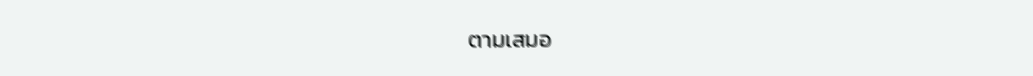ตามเสมอ